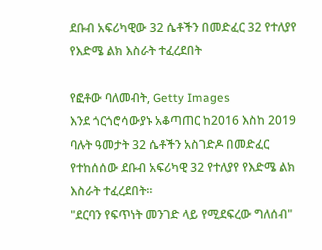ደቡብ አፍሪካዊው 32 ሴቶችን በመድፈር 32 የተለያየ የእድሜ ልክ እስራት ተፈረደበት

የፎቶው ባለመብት, Getty Images
እንደ ጎርጎሮሳውያኑ አቆጣጠር ከ2016 እስከ 2019 ባሉት ዓመታት 32 ሴቶችን አስገድዶ በመድፈር የተከሰሰው ደቡብ አፍሪካዊ 32 የተለያየ የእድሜ ልክ እስራት ተፈረደበት።
"ደርባን የፍጥነት መንገድ ላይ የሚደፍረው ግለሰብ"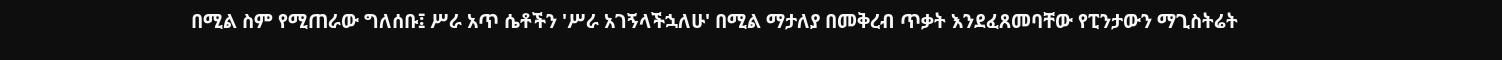በሚል ስም የሚጠራው ግለሰቡ፤ ሥራ አጥ ሴቶችን 'ሥራ አገኝላችኋለሁ' በሚል ማታለያ በመቅረብ ጥቃት እንደፈጸመባቸው የፒንታውን ማጊስትሬት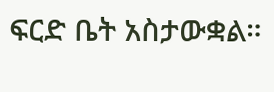ፍርድ ቤት አስታውቋል።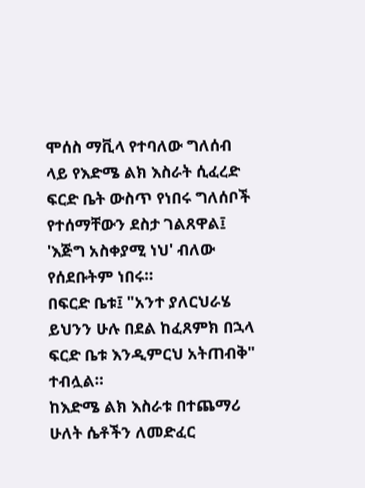ሞሰስ ማቪላ የተባለው ግለሰብ ላይ የእድሜ ልክ እስራት ሲፈረድ ፍርድ ቤት ውስጥ የነበሩ ግለሰቦች የተሰማቸውን ደስታ ገልጸዋል፤ 'እጅግ አስቀያሚ ነህ' ብለው የሰደቡትም ነበሩ።
በፍርድ ቤቱ፤ "አንተ ያለርህራሄ ይህንን ሁሉ በደል ከፈጸምክ በኋላ ፍርድ ቤቱ እንዲምርህ አትጠብቅ" ተብሏል።
ከእድሜ ልክ እስራቱ በተጨማሪ ሁለት ሴቶችን ለመድፈር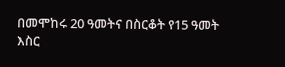በመሞከሩ 20 ዓመትና በስርቆት የ15 ዓመት እስር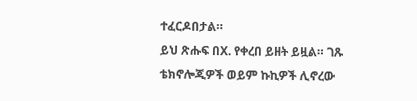ተፈርዶበታል።
ይህ ጽሑፍ በX. የቀረበ ይዘት ይዟል። ገጹ ቴክኖሎጂዎች ወይም ኩኪዎች ሊኖረው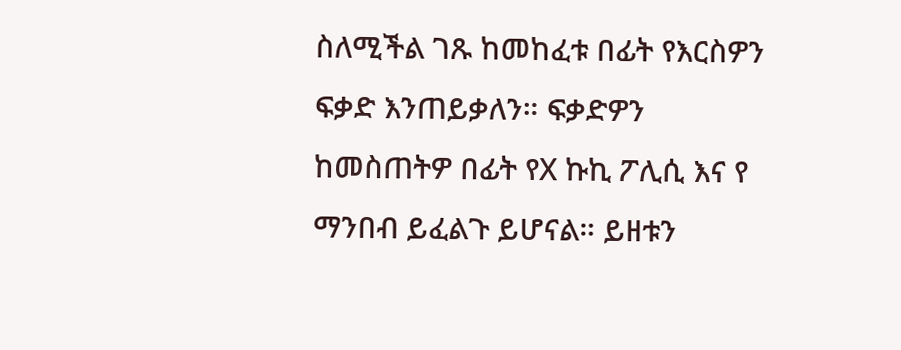ስለሚችል ገጹ ከመከፈቱ በፊት የእርስዎን ፍቃድ እንጠይቃለን። ፍቃድዎን ከመስጠትዎ በፊት የX ኩኪ ፖሊሲ እና የ ማንበብ ይፈልጉ ይሆናል። ይዘቱን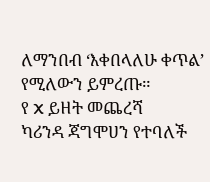ለማንበብ ‘እቀበላለሁ ቀጥል’ የሚለውን ይምረጡ።
የ X ይዘት መጨረሻ
ካሪንዳ ጃግሞሀን የተባለች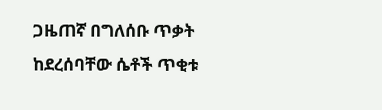ጋዜጠኛ በግለሰቡ ጥቃት ከደረሰባቸው ሴቶች ጥቂቱ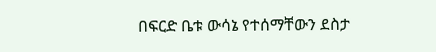በፍርድ ቤቱ ውሳኔ የተሰማቸውን ደስታ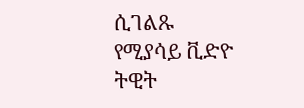ሲገልጹ የሚያሳይ ቪድዮ ትዊት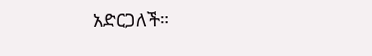አድርጋለች።